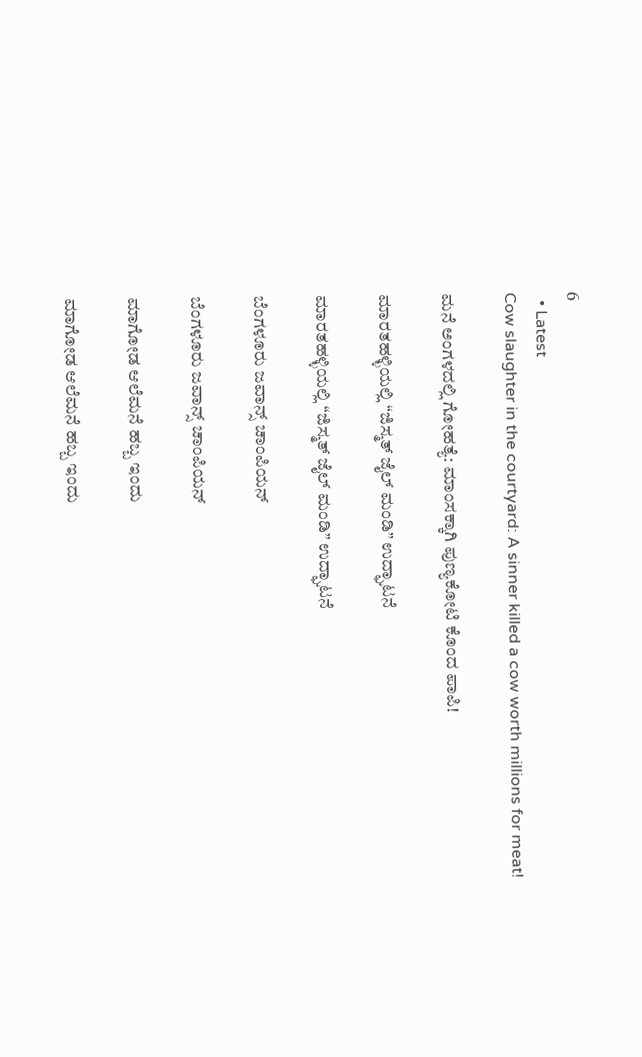6
  • Latest
Cow slaughter in the courtyard: A sinner killed a cow worth millions for meat!

ಮನೆ ಅಂಗಳದಲ್ಲಿ ಗೋಹತ್ಯೆ: ಮಾಂಸಕ್ಕಾಗಿ ಪುಣ್ಯಕೋಟಿ ಕೊಂದ ಪಾಪಿ!

ಮಾರತಹಳ್ಳಿಯಲ್ಲಿ “ಜಿಸ್ಮತ್ ಜೈಲ್ ಮಂಡಿ” ಉದ್ಘಾಟನೆ

ಮಾರತಹಳ್ಳಿಯಲ್ಲಿ “ಜಿಸ್ಮತ್ ಜೈಲ್ ಮಂಡಿ” ಉದ್ಘಾಟನೆ

ಬೆಂಗಳೂರು ಜವಾನ್ಸ್ ಚಾಂಪಿಯನ್

ಬೆಂಗಳೂರು ಜವಾನ್ಸ್ ಚಾಂಪಿಯನ್

ಮಾಗೋಡ ಆಲೆಮನೆ ಹಬ್ಬ ಇಂದು

ಮಾಗೋಡ ಆಲೆಮನೆ ಹಬ್ಬ ಇಂದು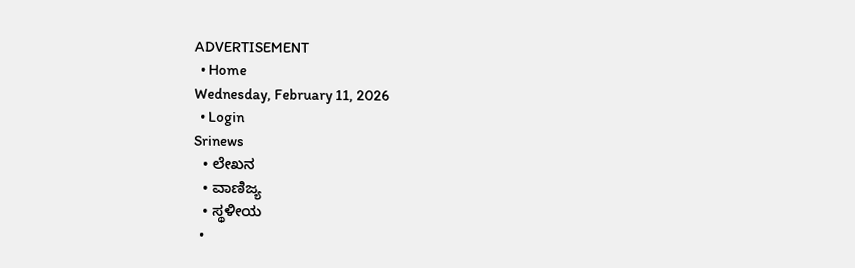ADVERTISEMENT
  • Home
Wednesday, February 11, 2026
  • Login
Srinews
  • ಲೇಖನ
  • ವಾಣಿಜ್ಯ
  • ಸ್ಥಳೀಯ
  •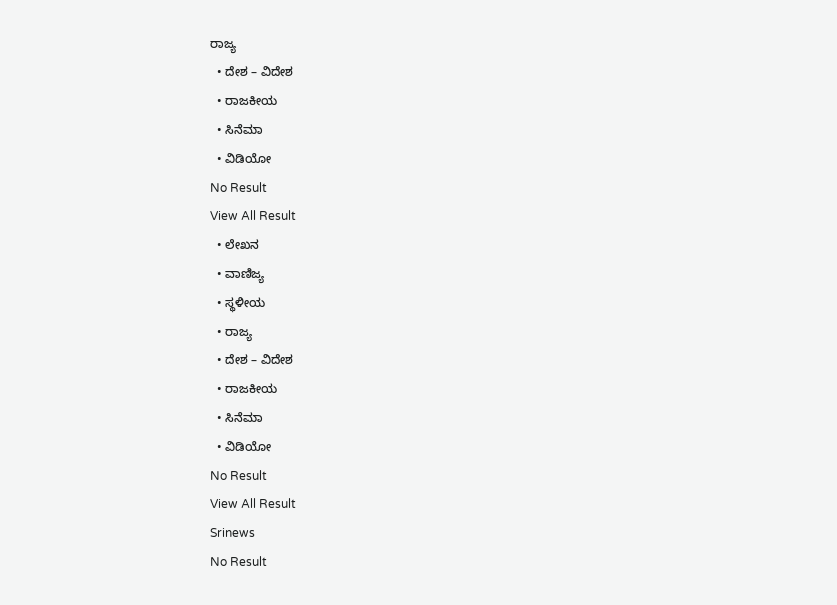ರಾಜ್ಯ
  • ದೇಶ – ವಿದೇಶ
  • ರಾಜಕೀಯ
  • ಸಿನೆಮಾ
  • ವಿಡಿಯೋ
No Result
View All Result
  • ಲೇಖನ
  • ವಾಣಿಜ್ಯ
  • ಸ್ಥಳೀಯ
  • ರಾಜ್ಯ
  • ದೇಶ – ವಿದೇಶ
  • ರಾಜಕೀಯ
  • ಸಿನೆಮಾ
  • ವಿಡಿಯೋ
No Result
View All Result
Srinews
No Result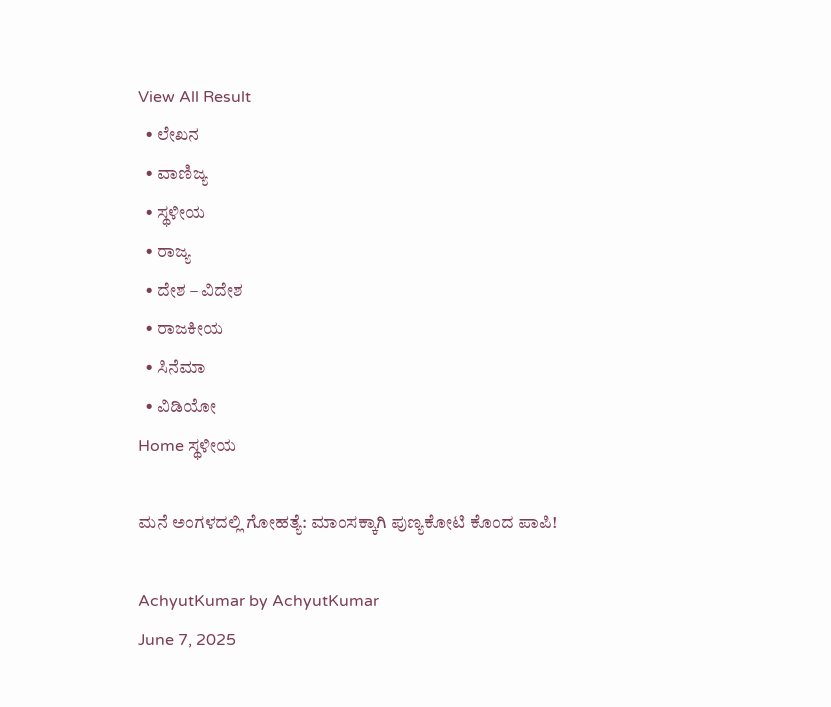View All Result
  • ಲೇಖನ
  • ವಾಣಿಜ್ಯ
  • ಸ್ಥಳೀಯ
  • ರಾಜ್ಯ
  • ದೇಶ – ವಿದೇಶ
  • ರಾಜಕೀಯ
  • ಸಿನೆಮಾ
  • ವಿಡಿಯೋ
Home ಸ್ಥಳೀಯ

ಮನೆ ಅಂಗಳದಲ್ಲಿ ಗೋಹತ್ಯೆ: ಮಾಂಸಕ್ಕಾಗಿ ಪುಣ್ಯಕೋಟಿ ಕೊಂದ ಪಾಪಿ!

AchyutKumar by AchyutKumar
June 7, 2025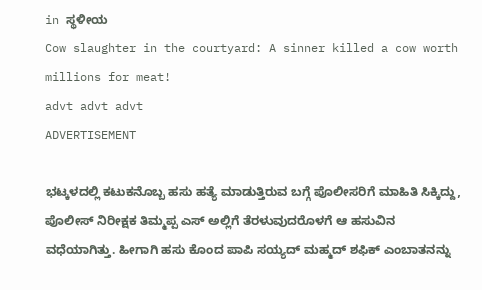in ಸ್ಥಳೀಯ
Cow slaughter in the courtyard: A sinner killed a cow worth millions for meat!
advt advt advt
ADVERTISEMENT

ಭಟ್ಕಳದಲ್ಲಿ ಕಟುಕನೊಬ್ಬ ಹಸು ಹತ್ಯೆ ಮಾಡುತ್ತಿರುವ ಬಗ್ಗೆ ಪೊಲೀಸರಿಗೆ ಮಾಹಿತಿ ಸಿಕ್ಕಿದ್ದು, ಪೊಲೀಸ್ ನಿರೀಕ್ಷಕ ತಿಮ್ಮಪ್ಪ ಎಸ್ ಅಲ್ಲಿಗೆ ತೆರಳುವುದರೊಳಗೆ ಆ ಹಸುವಿನ ವಧೆಯಾಗಿತ್ತು. ಹೀಗಾಗಿ ಹಸು ಕೊಂದ ಪಾಪಿ ಸಯ್ಯದ್ ಮಹ್ಮದ್ ಶಫಿಕ್ ಎಂಬಾತನನ್ನು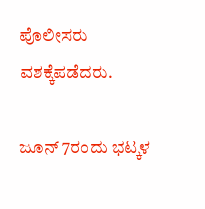ಪೊಲೀಸರು ವಶಕ್ಕೆಪಡೆದರು.

ಜೂನ್ 7ರಂದು ಭಟ್ಕಳ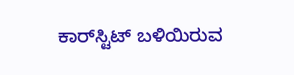ಕಾರ್‌ಸ್ಟಿಟ್ ಬಳಿಯಿರುವ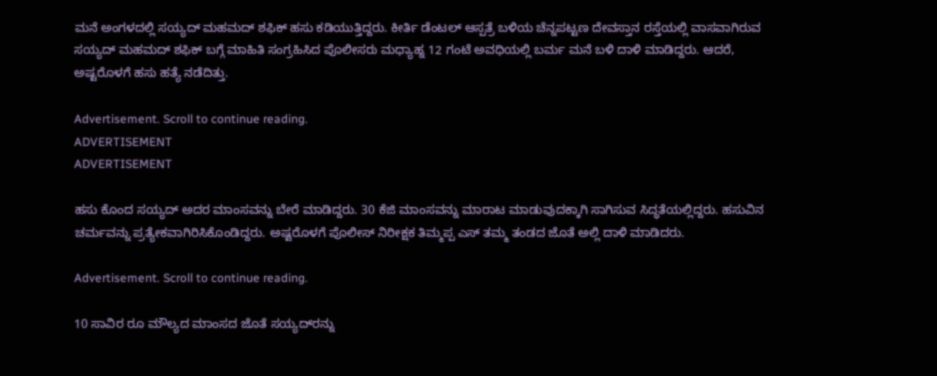ಮನೆ ಅಂಗಳದಲ್ಲಿ ಸಯ್ಯದ್ ಮಹಮದ್ ಶಫಿಕ್ ಹಸು ಕಡಿಯುತ್ತಿದ್ದರು. ಕೀರ್ತಿ ಡೆಂಟಲ್ ಆಸ್ಪತ್ರೆ ಬಳಿಯ ಚೆನ್ನಪಟ್ಟಣ ದೇವಸ್ತಾನ ರಸ್ತೆಯಲ್ಲಿ ವಾಸವಾಗಿರುವ ಸಯ್ಯದ್ ಮಹಮದ್ ಶಫಿಕ್ ಬಗ್ಗೆ ಮಾಹಿತಿ ಸಂಗ್ರಹಿಸಿದ ಪೊಲೀಸರು ಮಧ್ಯಾಹ್ನ 12 ಗಂಟೆ ಅವಧಿಯಲ್ಲಿ ಬರ್ಮ ಮನೆ ಬಳಿ ದಾಳಿ ಮಾಡಿದ್ದರು. ಆದರೆ, ಅಷ್ಟರೊಳಗೆ ಹಸು ಹತ್ಯೆ ನಡೆದಿತ್ತು.

Advertisement. Scroll to continue reading.
ADVERTISEMENT
ADVERTISEMENT

ಹಸು ಕೊಂದ ಸಯ್ಯದ್ ಅದರ ಮಾಂಸವನ್ನು ಬೇರೆ ಮಾಡಿದ್ದರು. 30 ಕೆಜಿ ಮಾಂಸವನ್ನು ಮಾರಾಟ ಮಾಡುವುದಕ್ಕಾಗಿ ಸಾಗಿಸುವ ಸಿದ್ಧತೆಯಲ್ಲಿದ್ದರು. ಹಸುವಿನ ಚರ್ಮವನ್ನು ಪ್ರತ್ಯೇಕವಾಗಿರಿಸಿಕೊಂಡಿದ್ದರು. ಅಷ್ಟರೊಳಗೆ ಪೊಲೀಸ್ ನಿರೀಕ್ಷಕ ತಿಮ್ಮಪ್ಪ ಎಸ್ ತಮ್ಮ ತಂಡದ ಜೊತೆ ಅಲ್ಲಿ ದಾಳಿ ಮಾಡಿದರು.

Advertisement. Scroll to continue reading.

10 ಸಾವಿರ ರೂ ಮೌಲ್ಯದ ಮಾಂಸದ ಜೊತೆ ಸಯ್ಯದ್‌ರನ್ನು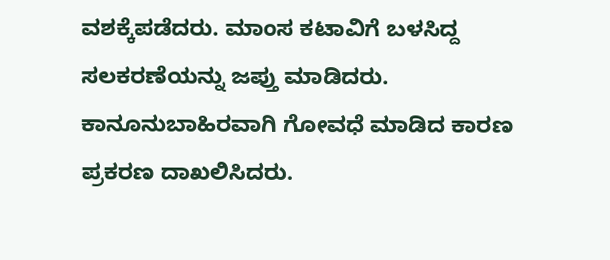ವಶಕ್ಕೆಪಡೆದರು. ಮಾಂಸ ಕಟಾವಿಗೆ ಬಳಸಿದ್ದ ಸಲಕರಣೆಯನ್ನು ಜಪ್ತು ಮಾಡಿದರು. ಕಾನೂನುಬಾಹಿರವಾಗಿ ಗೋವಧೆ ಮಾಡಿದ ಕಾರಣ ಪ್ರಕರಣ ದಾಖಲಿಸಿದರು.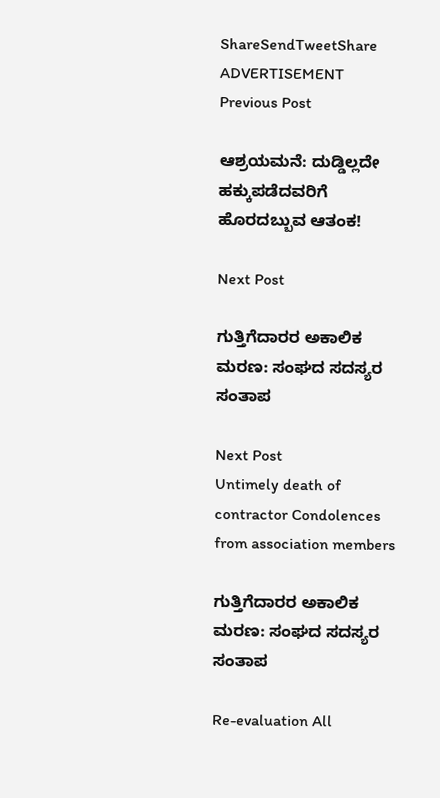ShareSendTweetShare
ADVERTISEMENT
Previous Post

ಆಶ್ರಯಮನೆ: ದುಡ್ಡಿಲ್ಲದೇ ಹಕ್ಕುಪಡೆದವರಿಗೆ ಹೊರದಬ್ಬುವ ಆತಂಕ!

Next Post

ಗುತ್ತಿಗೆದಾರರ ಅಕಾಲಿಕ ಮರಣ: ಸಂಘದ ಸದಸ್ಯರ ಸಂತಾಪ

Next Post
Untimely death of contractor Condolences from association members

ಗುತ್ತಿಗೆದಾರರ ಅಕಾಲಿಕ ಮರಣ: ಸಂಘದ ಸದಸ್ಯರ ಸಂತಾಪ

Re-evaluation All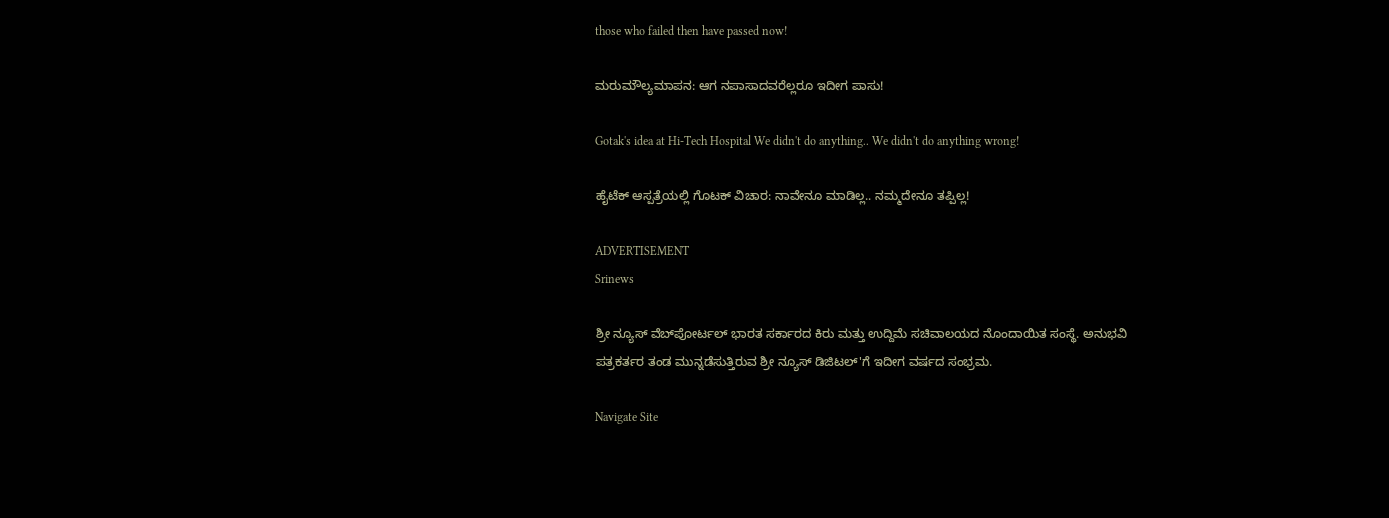those who failed then have passed now!

ಮರುಮೌಲ್ಯಮಾಪನ: ಆಗ ನಪಾಸಾದವರೆಲ್ಲರೂ ಇದೀಗ ಪಾಸು!

Gotak's idea at Hi-Tech Hospital We didn't do anything.. We didn't do anything wrong!

ಹೈಟೆಕ್ ಆಸ್ಪತ್ರೆಯಲ್ಲಿ ಗೊಟಕ್ ವಿಚಾರ: ನಾವೇನೂ ಮಾಡಿಲ್ಲ.. ನಮ್ಮದೇನೂ ತಪ್ಪಿಲ್ಲ!

ADVERTISEMENT
Srinews

ಶ್ರೀ ನ್ಯೂಸ್ ವೆಬ್‌ಪೋರ್ಟಲ್ ಭಾರತ ಸರ್ಕಾರದ ಕಿರು ಮತ್ತು ಉದ್ದಿಮೆ ಸಚಿವಾಲಯದ ನೊಂದಾಯಿತ ಸಂಸ್ಥೆ. ಅನುಭವಿ ಪತ್ರಕರ್ತರ ತಂಡ ಮುನ್ನಡೆಸುತ್ತಿರುವ ಶ್ರೀ ನ್ಯೂಸ್ ಡಿಜಿಟಲ್'ಗೆ ಇದೀಗ ವರ್ಷದ ಸಂಭ್ರಮ.

Navigate Site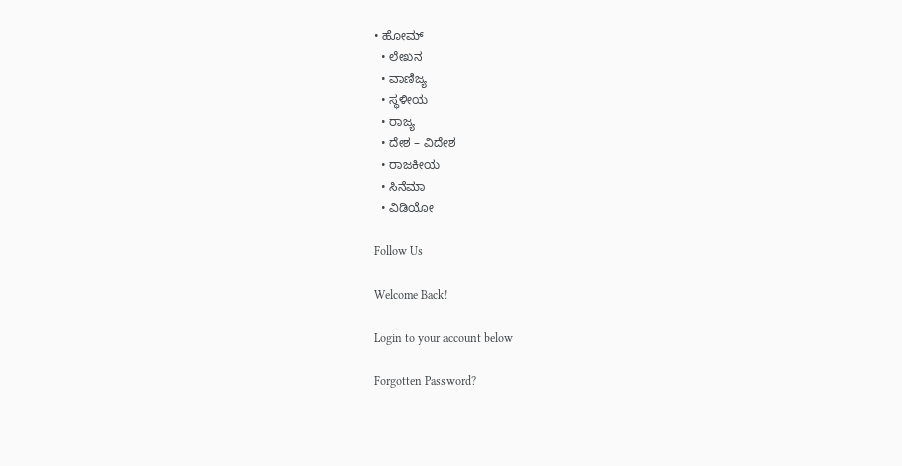• ಹೋಮ್
  • ಲೇಖನ
  • ವಾಣಿಜ್ಯ
  • ಸ್ಥಳೀಯ
  • ರಾಜ್ಯ
  • ದೇಶ – ವಿದೇಶ
  • ರಾಜಕೀಯ
  • ಸಿನೆಮಾ
  • ವಿಡಿಯೋ

Follow Us

Welcome Back!

Login to your account below

Forgotten Password?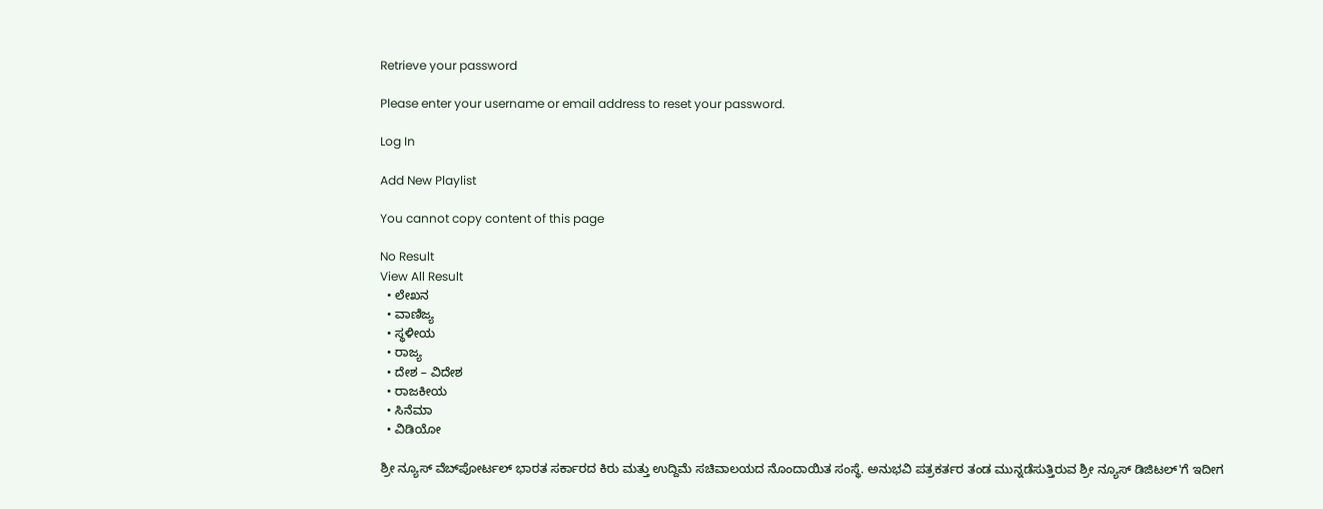Retrieve your password

Please enter your username or email address to reset your password.

Log In

Add New Playlist

You cannot copy content of this page

No Result
View All Result
  • ಲೇಖನ
  • ವಾಣಿಜ್ಯ
  • ಸ್ಥಳೀಯ
  • ರಾಜ್ಯ
  • ದೇಶ – ವಿದೇಶ
  • ರಾಜಕೀಯ
  • ಸಿನೆಮಾ
  • ವಿಡಿಯೋ

ಶ್ರೀ ನ್ಯೂಸ್ ವೆಬ್‌ಪೋರ್ಟಲ್ ಭಾರತ ಸರ್ಕಾರದ ಕಿರು ಮತ್ತು ಉದ್ದಿಮೆ ಸಚಿವಾಲಯದ ನೊಂದಾಯಿತ ಸಂಸ್ಥೆ. ಅನುಭವಿ ಪತ್ರಕರ್ತರ ತಂಡ ಮುನ್ನಡೆಸುತ್ತಿರುವ ಶ್ರೀ ನ್ಯೂಸ್ ಡಿಜಿಟಲ್'ಗೆ ಇದೀಗ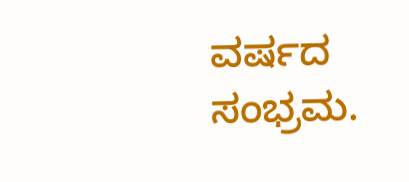ವರ್ಷದ ಸಂಭ್ರಮ.